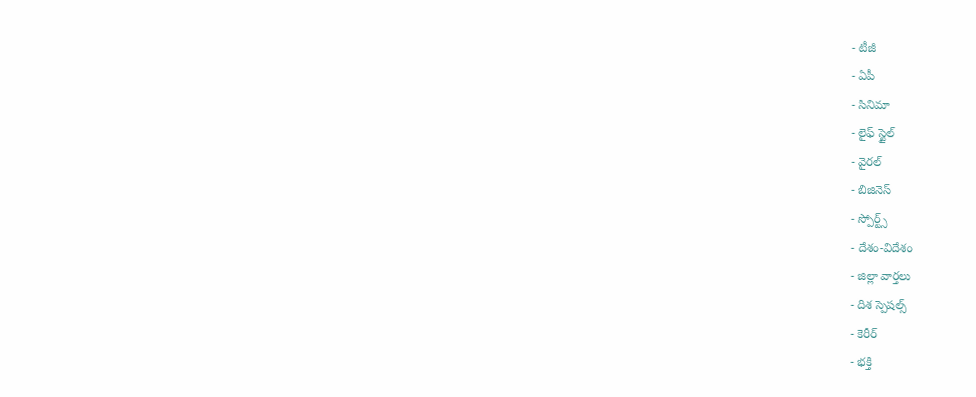- టీజీ
- ఏపీ
- సినిమా
- లైఫ్ స్టైల్
- వైరల్
- బిజినెస్
- స్పోర్ట్స్
- దేశం-విదేశం
- జిల్లా వార్తలు
- దిశ స్పెషల్స్
- కెరీర్
- భక్తి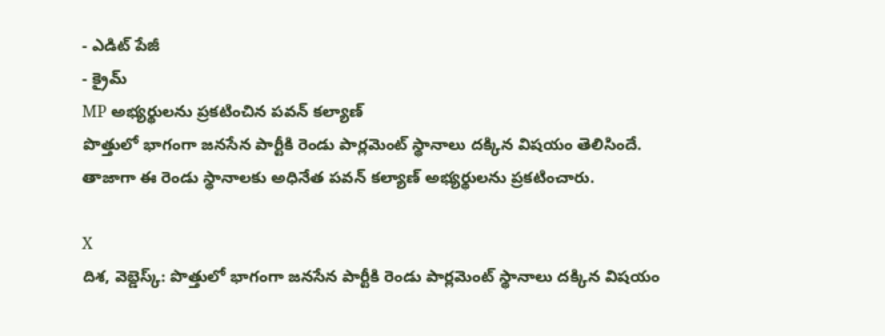- ఎడిట్ పేజీ
- క్రైమ్
MP అభ్యర్థులను ప్రకటించిన పవన్ కల్యాణ్
పొత్తులో భాగంగా జనసేన పార్టీకి రెండు పార్లమెంట్ స్థానాలు దక్కిన విషయం తెలిసిందే. తాజాగా ఈ రెండు స్థానాలకు అధినేత పవన్ కల్యాణ్ అభ్యర్థులను ప్రకటించారు.

X
దిశ, వెబ్డెస్క్: పొత్తులో భాగంగా జనసేన పార్టీకి రెండు పార్లమెంట్ స్థానాలు దక్కిన విషయం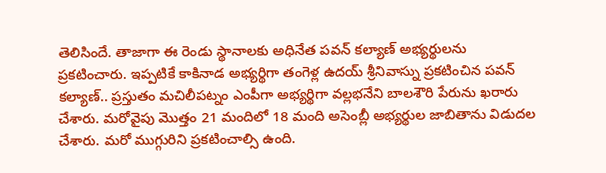తెలిసిందే. తాజాగా ఈ రెండు స్థానాలకు అధినేత పవన్ కల్యాణ్ అభ్యర్థులను ప్రకటించారు. ఇప్పటికే కాకినాడ అభ్యర్థిగా తంగెళ్ల ఉదయ్ శ్రీనివాస్ను ప్రకటించిన పవన్ కల్యాణ్.. ప్రస్తుతం మచిలీపట్నం ఎంపీగా అభ్యర్థిగా వల్లభనేని బాలశౌరి పేరును ఖరారు చేశారు. మరోవైపు మొత్తం 21 మందిలో 18 మంది అసెంబ్లీ అభ్యర్థుల జాబితాను విడుదల చేశారు. మరో ముగ్గురిని ప్రకటించాల్సి ఉంది.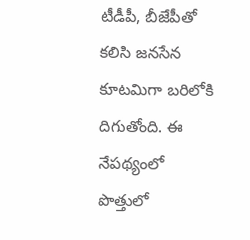టీడీపీ, బీజేపీతో కలిసి జనసేన కూటమిగా బరిలోకి దిగుతోంది. ఈ నేపథ్యంలో పొత్తులో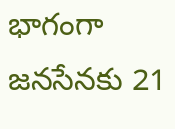భాగంగా జనసేనకు 21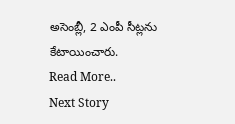అసెంబ్లీ, 2 ఎంపీ సీట్లను కేటాయించారు.
Read More..
Next Story